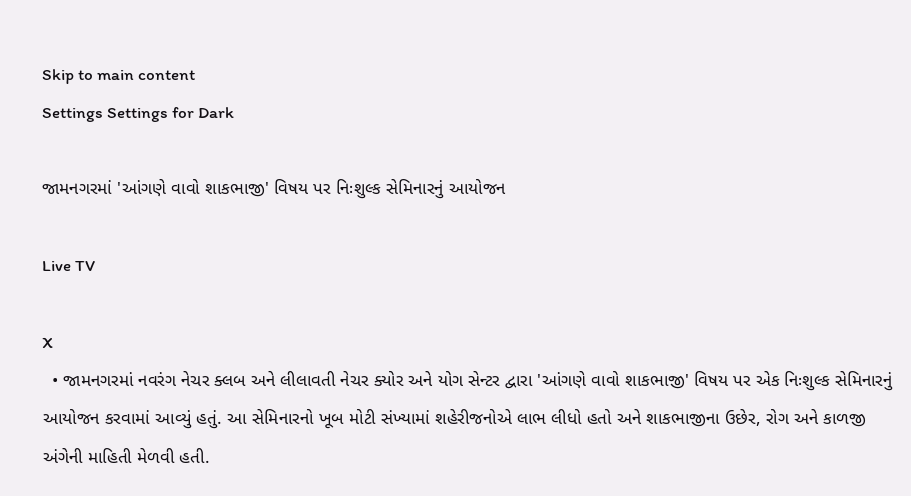Skip to main content
Settings Settings for Dark

જામનગરમાં 'આંગણે વાવો શાકભાજી' વિષય પર નિઃશુલ્ક સેમિનારનું આયોજન

Live TV

X
  • જામનગરમાં નવરંગ નેચર ક્લબ અને લીલાવતી નેચર ક્યોર અને યોગ સેન્ટર દ્વારા 'આંગણે વાવો શાકભાજી' વિષય પર એક નિઃશુલ્ક સેમિનારનું આયોજન કરવામાં આવ્યું હતું. આ સેમિનારનો ખૂબ મોટી સંખ્યામાં શહેરીજનોએ લાભ લીધો હતો અને શાકભાજીના ઉછેર, રોગ અને કાળજી અંગેની માહિતી મેળવી હતી.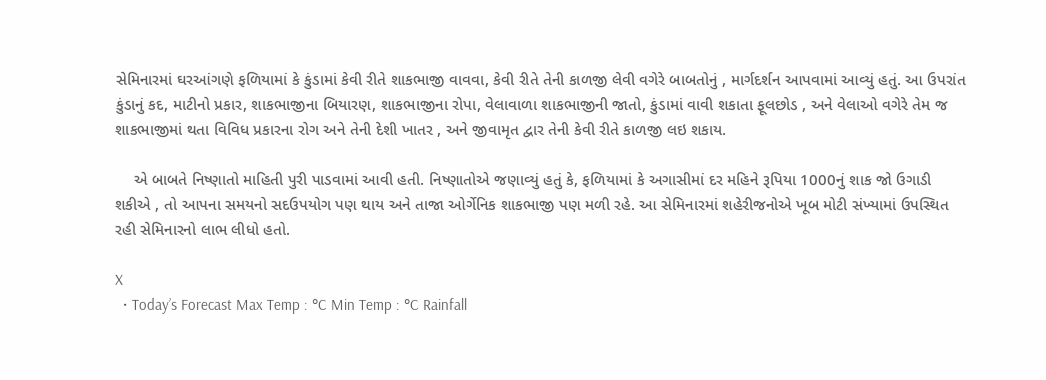સેમિનારમાં ઘરઆંગણે ફળિયામાં કે કુંડામાં કેવી રીતે શાકભાજી વાવવા, કેવી રીતે તેની કાળજી લેવી વગેરે બાબતોનું , માર્ગદર્શન આપવામાં આવ્યું હતું. આ ઉપરાંત કુંડાનું કદ, માટીનો પ્રકાર, શાકભાજીના બિયારણ, શાકભાજીના રોપા, વેલાવાળા શાકભાજીની જાતો, કુંડામાં વાવી શકાતા ફૂલછોડ , અને વેલાઓ વગેરે તેમ જ શાકભાજીમાં થતા વિવિધ પ્રકારના રોગ અને તેની દેશી ખાતર , અને જીવામૃત દ્વાર તેની કેવી રીતે કાળજી લઇ શકાય.

    એ બાબતે નિષ્ણાતો માહિતી પુરી પાડવામાં આવી હતી. નિષ્ણાતોએ જણાવ્યું હતું કે, ફળિયામાં કે અગાસીમાં દર મહિને રૂપિયા 1000નું શાક જો ઉગાડી શકીએ , તો આપના સમયનો સદઉપયોગ પણ થાય અને તાજા ઓર્ગેનિક શાકભાજી પણ મળી રહે. આ સેમિનારમાં શહેરીજનોએ ખૂબ મોટી સંખ્યામાં ઉપસ્થિત રહી સેમિનારનો લાભ લીધો હતો.

X
  • Today’s Forecast Max Temp : °C Min Temp : °C Rainfall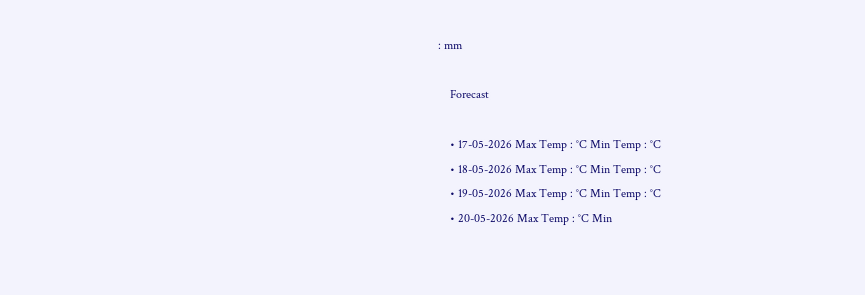: mm

    Forecast

    • 17-05-2026 Max Temp : °C Min Temp : °C
    • 18-05-2026 Max Temp : °C Min Temp : °C
    • 19-05-2026 Max Temp : °C Min Temp : °C
    • 20-05-2026 Max Temp : °C Min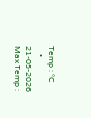Temp : °C
    • 21-05-2026 Max Temp :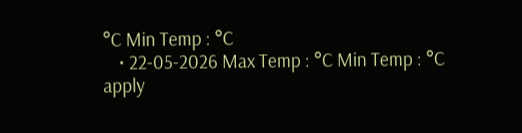°C Min Temp : °C
    • 22-05-2026 Max Temp : °C Min Temp : °C
apply